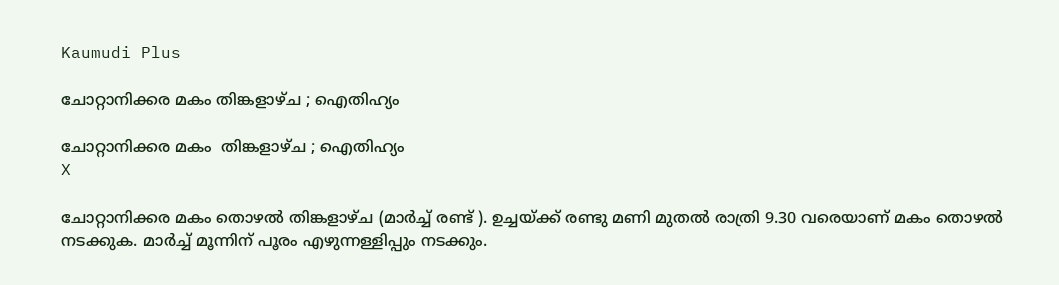Kaumudi Plus

ചോറ്റാനിക്കര മകം തിങ്കളാഴ്ച ; ഐതിഹ്യം

ചോറ്റാനിക്കര മകം  തിങ്കളാഴ്ച ; ഐതിഹ്യം
X

ചോറ്റാനിക്കര മകം തൊഴല്‍ തിങ്കളാഴ്ച (മാര്‍ച്ച് രണ്ട് ). ഉച്ചയ്ക്ക് രണ്ടു മണി മുതല്‍ രാത്രി 9.30 വരെയാണ് മകം തൊഴല്‍ നടക്കുക. മാര്‍ച്ച് മൂന്നിന് പൂരം എഴുന്നള്ളിപ്പും നടക്കും.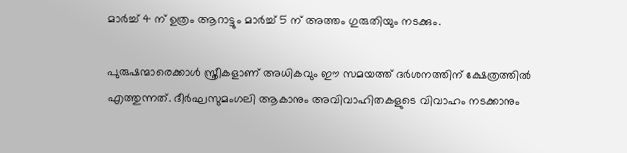മാര്‍ച്ച് 4 ന് ഉത്രം ആറാട്ടും മാര്‍ച്ച് 5 ന് അത്തം ഗുരുതിയും നടക്കും.

പുരുഷന്മാരെക്കാള്‍ സ്ത്രീകളാണ് അധികവും ഈ സമയത്ത് ദര്‍ശനത്തിന് ക്ഷേത്രത്തില്‍ എത്തുന്നത്. ദീര്‍ഘസുമംഗലി ആകാനും അവിവാഹിതകളുടെ വിവാഹം നടക്കാനും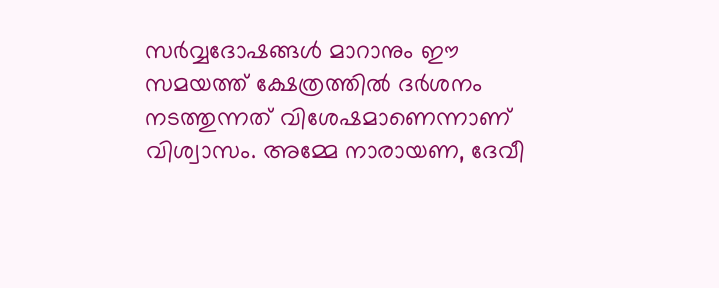സര്‍വ്വദോഷങ്ങള്‍ മാറാനും ഈ സമയത്ത് ക്ഷേത്രത്തില്‍ ദര്‍ശനം നടത്തുന്നത് വിശേഷമാണെന്നാണ് വിശ്വാസം. അമ്മേ നാരായണ, ദേവീ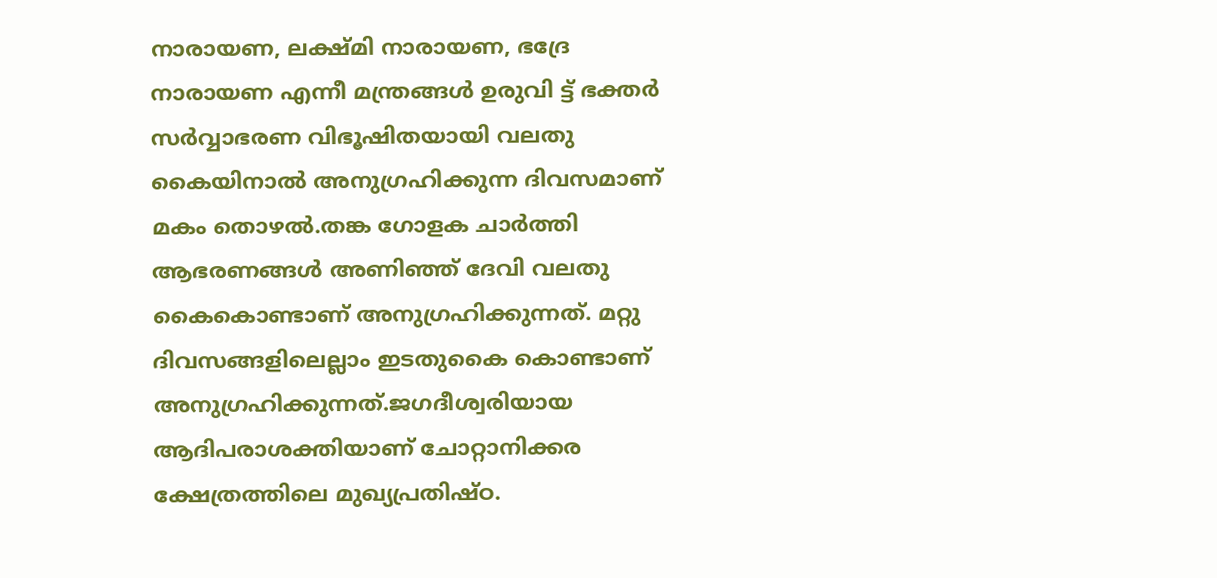നാരായണ, ലക്ഷ്മി നാരായണ, ഭദ്രേ നാരായണ എന്നീ മന്ത്രങ്ങള്‍ ഉരുവി ട്ട് ഭക്തര്‍ സര്‍വ്വാഭരണ വിഭൂഷിതയായി വലതു കൈയിനാല്‍ അനുഗ്രഹിക്കുന്ന ദിവസമാണ് മകം തൊഴല്‍.തങ്ക ഗോളക ചാര്‍ത്തി ആഭരണങ്ങള്‍ അണിഞ്ഞ് ദേവി വലതു കൈകൊണ്ടാണ് അനുഗ്രഹിക്കുന്നത്. മറ്റു ദിവസങ്ങളിലെല്ലാം ഇടതുകൈ കൊണ്ടാണ് അനുഗ്രഹിക്കുന്നത്.ജഗദീശ്വരിയായ ആദിപരാശക്തിയാണ് ചോറ്റാനിക്കര ക്ഷേത്രത്തിലെ മുഖ്യപ്രതിഷ്ഠ.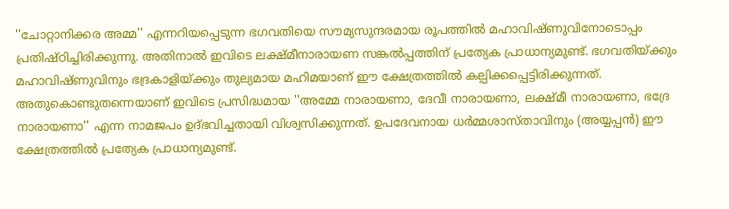''ചോറ്റാനിക്കര അമ്മ'' എന്നറിയപ്പെടുന്ന ഭഗവതിയെ സൗമ്യസുന്ദരമായ രൂപത്തില്‍ മഹാവിഷ്ണുവിനോടൊപ്പം പ്രതിഷ്ഠിച്ചിരിക്കുന്നു. അതിനാല്‍ ഇവിടെ ലക്ഷ്മീനാരായണ സങ്കല്‍പ്പത്തിന് പ്രത്യേക പ്രാധാന്യമുണ്ട്. ഭഗവതിയ്ക്കും മഹാവിഷ്ണുവിനും ഭദ്രകാളിയ്ക്കും തുല്യമായ മഹിമയാണ് ഈ ക്ഷേത്രത്തില്‍ കല്പിക്കപ്പെട്ടിരിക്കുന്നത്. അതുകൊണ്ടുതന്നെയാണ് ഇവിടെ പ്രസിദ്ധമായ ''അമ്മേ നാരായണാ, ദേവീ നാരായണാ, ലക്ഷ്മീ നാരായണാ, ഭദ്രേ നാരായണാ'' എന്ന നാമജപം ഉദ്ഭവിച്ചതായി വിശ്വസിക്കുന്നത്. ഉപദേവനായ ധര്‍മ്മശാസ്താവിനും (അയ്യപ്പന്‍) ഈ ക്ഷേത്രത്തില്‍ പ്രത്യേക പ്രാധാന്യമുണ്ട്.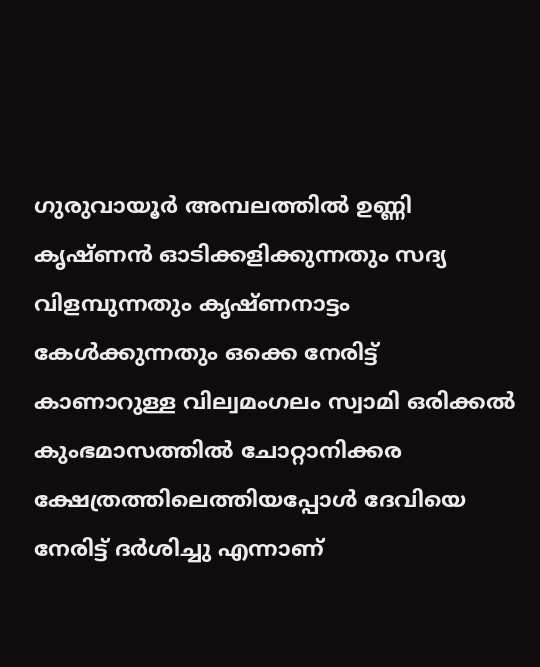ഗുരുവായൂര്‍ അമ്പലത്തില്‍ ഉണ്ണി കൃഷ്ണന്‍ ഓടിക്കളിക്കുന്നതും സദ്യ വിളമ്പുന്നതും കൃഷ്ണനാട്ടം കേള്‍ക്കുന്നതും ഒക്കെ നേരിട്ട് കാണാറുള്ള വില്വമംഗലം സ്വാമി ഒരിക്കല്‍ കുംഭമാസത്തില്‍ ചോറ്റാനിക്കര ക്ഷേത്രത്തിലെത്തിയപ്പോള്‍ ദേവിയെ നേരിട്ട് ദര്‍ശിച്ചു എന്നാണ്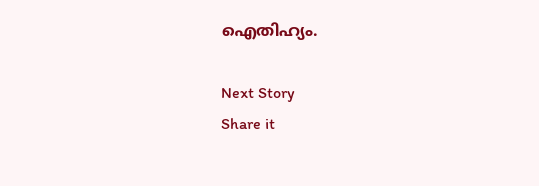ഐതിഹ്യം.

Next Story
Share it